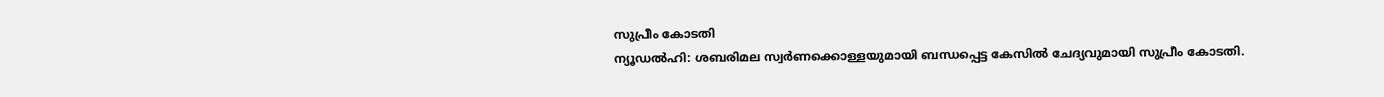സുപ്രീം കോടതി
ന്യൂഡൽഹി: ശബരിമല സ്വർണക്കൊള്ളയുമായി ബന്ധപ്പെട്ട കേസിൽ ചേദ്യവുമായി സുപ്രീം കോടതി.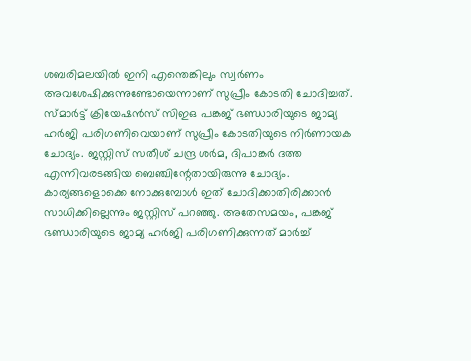ശബരിമലയിൽ ഇനി എന്തെങ്കിലും സ്വർണം അവശേഷിക്കുന്നുണ്ടോയെന്നാണ് സുപ്രീം കോടതി ചോദിച്ചത്.
സ്മാർട്ട് ക്രിയേഷൻസ് സിഇഒ പങ്കജ് ഭണ്ഡാരിയുടെ ജാമ്യ ഹർജി പരിഗണിവെയാണ് സുപ്രീം കോടതിയുടെ നിർണായക ചോദ്യം. ജസ്റ്റിസ് സതീശ് ചന്ദ്ര ശർമ, ദിപാങ്കർ ദത്ത എന്നിവരടങ്ങിയ ബെഞ്ചിന്റേതായിരുന്നു ചോദ്യം.
കാര്യങ്ങളൊക്കെ നോക്കുമ്പോൾ ഇത് ചോദിക്കാതിരിക്കാൻ സാധിക്കില്ലെന്നും ജസ്റ്റിസ് പറഞ്ഞു. അതേസമയം, പങ്കജ് ഭണ്ഡാരിയുടെ ജാമ്യ ഹർജി പരിഗണിക്കുന്നത് മാർച്ച്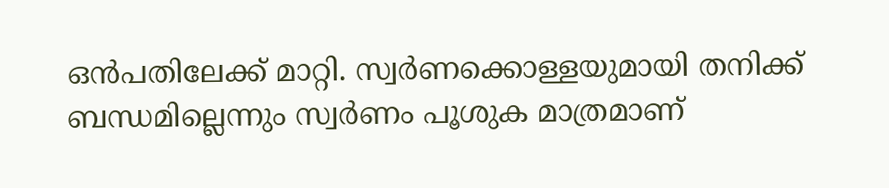ഒൻപതിലേക്ക് മാറ്റി. സ്വർണക്കൊള്ളയുമായി തനിക്ക് ബന്ധമില്ലെന്നും സ്വർണം പൂശുക മാത്രമാണ്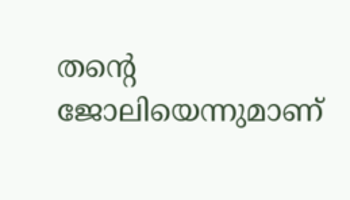തന്റെ ജോലിയെന്നുമാണ്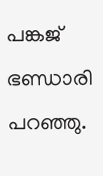പങ്കജ് ഭണ്ഡാരി പറഞ്ഞു.